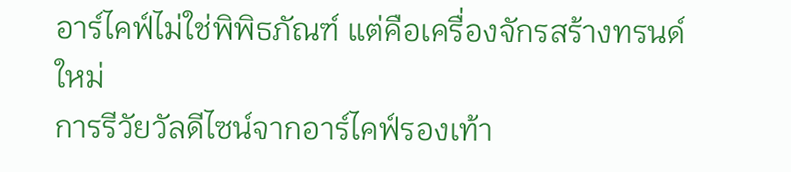อาร์ไคฟ์ไม่ใช่พิพิธภัณฑ์ แต่คือเครื่องจักรสร้างทรนด์ใหม่
การรีวัยวัลดีไซน์จากอาร์ไคฟ์รองเท้า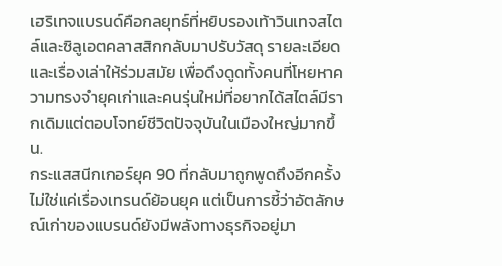เฮริเทจแบรนด์คือกลยุทธ์ที่หยิบรองเท้าวินเทจสไตล์และซิลูเอตคลาสสิกกลับมาปรับวัสดุ รายละเอียด และเรื่องเล่าให้ร่วมสมัย เพื่อดึงดูดทั้งคนที่โหยหาความทรงจำยุคเก่าและคนรุ่นใหม่ที่อยากได้สไตล์มีรากเดิมแต่ตอบโจทย์ชีวิตปัจจุบันในเมืองใหญ่มากขึ้น.
กระแสสนีกเกอร์ยุค 90 ที่กลับมาถูกพูดถึงอีกครั้งไม่ใช่แค่เรื่องเทรนด์ย้อนยุค แต่เป็นการชี้ว่าอัตลักษณ์เก่าของแบรนด์ยังมีพลังทางธุรกิจอยู่มา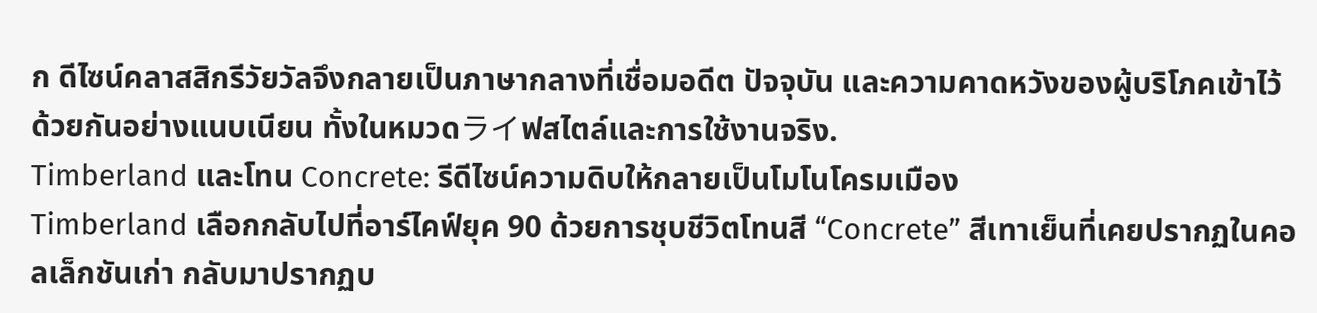ก ดีไซน์คลาสสิกรีวัยวัลจึงกลายเป็นภาษากลางที่เชื่อมอดีต ปัจจุบัน และความคาดหวังของผู้บริโภคเข้าไว้ด้วยกันอย่างแนบเนียน ทั้งในหมวดライฟสไตล์และการใช้งานจริง.
Timberland และโทน Concrete: รีดีไซน์ความดิบให้กลายเป็นโมโนโครมเมือง
Timberland เลือกกลับไปที่อาร์ไคฟ์ยุค 90 ด้วยการชุบชีวิตโทนสี “Concrete” สีเทาเย็นที่เคยปรากฏในคอลเล็กชันเก่า กลับมาปรากฏบ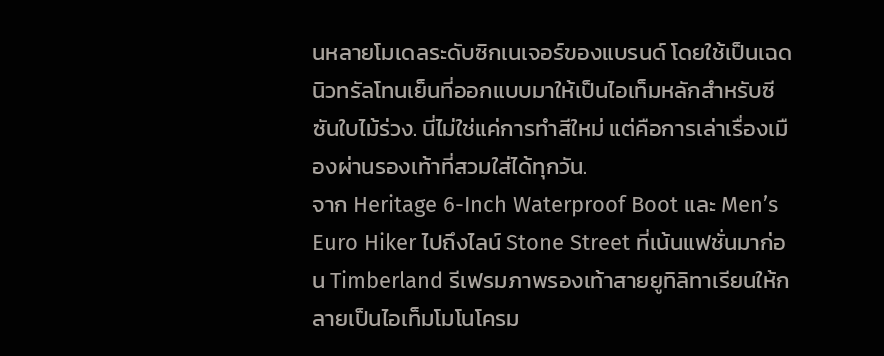นหลายโมเดลระดับซิกเนเจอร์ของแบรนด์ โดยใช้เป็นเฉดนิวทรัลโทนเย็นที่ออกแบบมาให้เป็นไอเท็มหลักสำหรับซีซันใบไม้ร่วง. นี่ไม่ใช่แค่การทำสีใหม่ แต่คือการเล่าเรื่องเมืองผ่านรองเท้าที่สวมใส่ได้ทุกวัน.
จาก Heritage 6-Inch Waterproof Boot และ Men’s Euro Hiker ไปถึงไลน์ Stone Street ที่เน้นแฟชั่นมาก่อน Timberland รีเฟรมภาพรองเท้าสายยูทิลิทาเรียนให้กลายเป็นไอเท็มโมโนโครม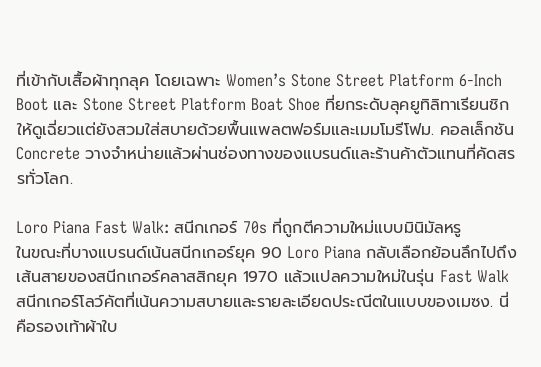ที่เข้ากับเสื้อผ้าทุกลุค โดยเฉพาะ Women’s Stone Street Platform 6-Inch Boot และ Stone Street Platform Boat Shoe ที่ยกระดับลุคยูทิลิทาเรียนชิกให้ดูเฉี่ยวแต่ยังสวมใส่สบายด้วยพื้นแพลตฟอร์มและเมมโมรีโฟม. คอลเล็กชัน Concrete วางจำหน่ายแล้วผ่านช่องทางของแบรนด์และร้านค้าตัวแทนที่คัดสรรทั่วโลก.

Loro Piana Fast Walk: สนีกเกอร์ 70s ที่ถูกตีความใหม่แบบมินิมัลหรู
ในขณะที่บางแบรนด์เน้นสนีกเกอร์ยุค 90 Loro Piana กลับเลือกย้อนลึกไปถึงเส้นสายของสนีกเกอร์คลาสสิกยุค 1970 แล้วแปลความใหม่ในรุ่น Fast Walk สนีกเกอร์โลว์คัตที่เน้นความสบายและรายละเอียดประณีตในแบบของเมซง. นี่คือรองเท้าผ้าใบ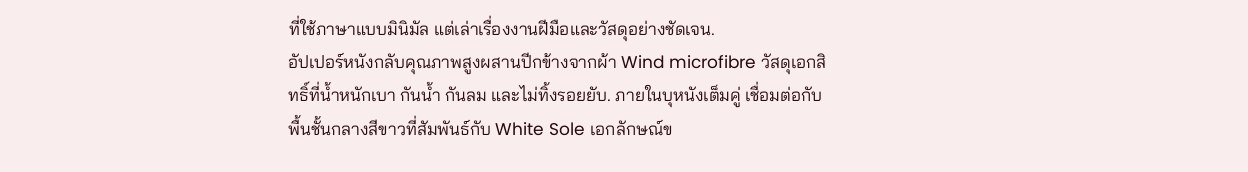ที่ใช้ภาษาแบบมินิมัล แต่เล่าเรื่องงานฝีมือและวัสดุอย่างชัดเจน.
อัปเปอร์หนังกลับคุณภาพสูงผสานปีกข้างจากผ้า Wind microfibre วัสดุเอกสิทธิ์ที่น้ำหนักเบา กันน้ำ กันลม และไม่ทิ้งรอยยับ. ภายในบุหนังเต็มคู่ เชื่อมต่อกับพื้นชั้นกลางสีขาวที่สัมพันธ์กับ White Sole เอกลักษณ์ข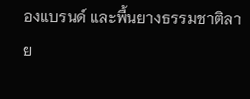องแบรนด์ และพื้นยางธรรมชาติลาย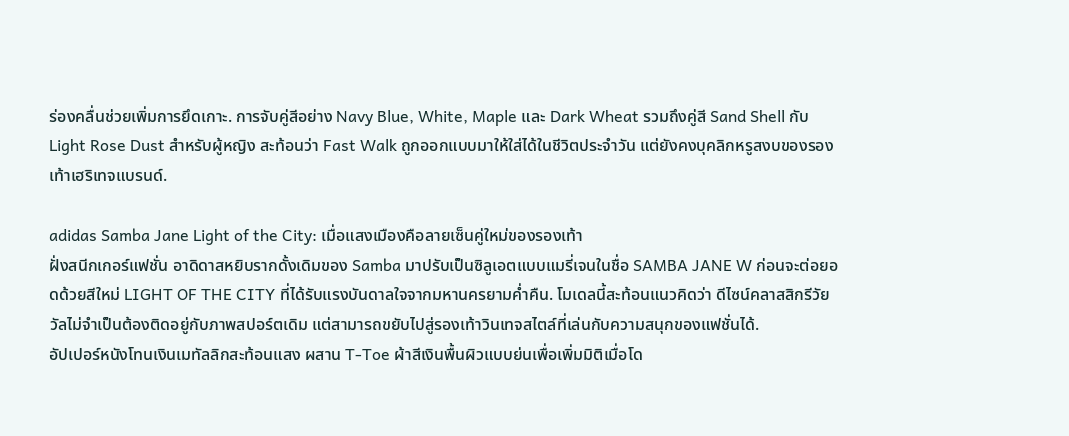ร่องคลื่นช่วยเพิ่มการยึดเกาะ. การจับคู่สีอย่าง Navy Blue, White, Maple และ Dark Wheat รวมถึงคู่สี Sand Shell กับ Light Rose Dust สำหรับผู้หญิง สะท้อนว่า Fast Walk ถูกออกแบบมาให้ใส่ได้ในชีวิตประจำวัน แต่ยังคงบุคลิกหรูสงบของรองเท้าเฮริเทจแบรนด์.

adidas Samba Jane Light of the City: เมื่อแสงเมืองคือลายเซ็นคู่ใหม่ของรองเท้า
ฝั่งสนีกเกอร์แฟชั่น อาดิดาสหยิบรากดั้งเดิมของ Samba มาปรับเป็นซิลูเอตแบบแมรี่เจนในชื่อ SAMBA JANE W ก่อนจะต่อยอดด้วยสีใหม่ LIGHT OF THE CITY ที่ได้รับแรงบันดาลใจจากมหานครยามค่ำคืน. โมเดลนี้สะท้อนแนวคิดว่า ดีไซน์คลาสสิกรีวัยวัลไม่จำเป็นต้องติดอยู่กับภาพสปอร์ตเดิม แต่สามารถขยับไปสู่รองเท้าวินเทจสไตล์ที่เล่นกับความสนุกของแฟชั่นได้.
อัปเปอร์หนังโทนเงินเมทัลลิกสะท้อนแสง ผสาน T-Toe ผ้าสีเงินพื้นผิวแบบย่นเพื่อเพิ่มมิติเมื่อโด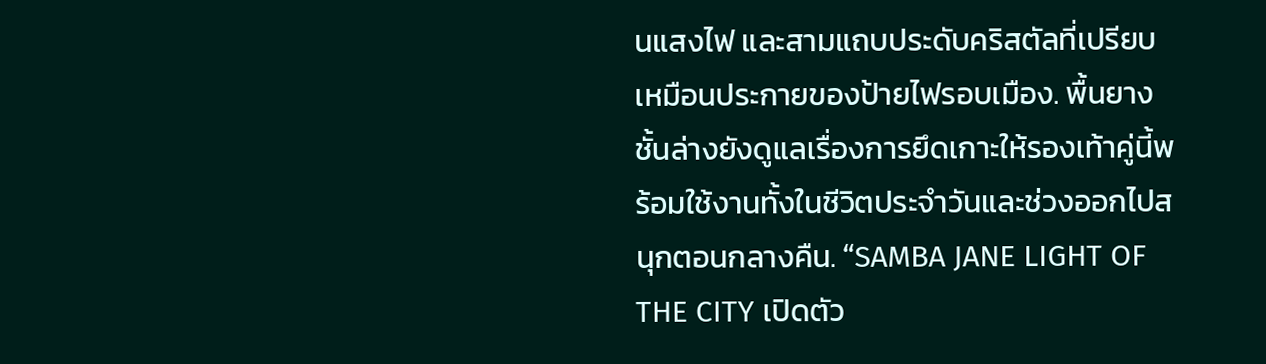นแสงไฟ และสามแถบประดับคริสตัลที่เปรียบเหมือนประกายของป้ายไฟรอบเมือง. พื้นยางชั้นล่างยังดูแลเรื่องการยึดเกาะให้รองเท้าคู่นี้พร้อมใช้งานทั้งในชีวิตประจำวันและช่วงออกไปสนุกตอนกลางคืน. “SAMBA JANE LIGHT OF THE CITY เปิดตัว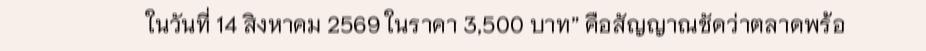ในวันที่ 14 สิงหาคม 2569 ในราคา 3,500 บาท” คือสัญญาณชัดว่าตลาดพร้อ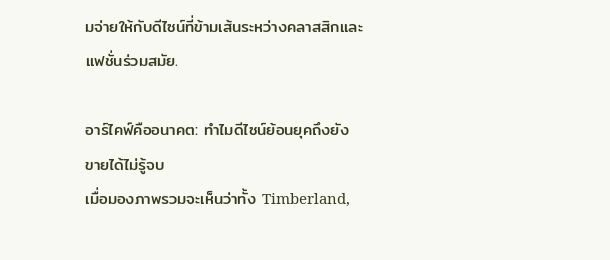มจ่ายให้กับดีไซน์ที่ข้ามเส้นระหว่างคลาสสิกและแฟชั่นร่วมสมัย.

อาร์ไคฟ์คืออนาคต: ทำไมดีไซน์ย้อนยุคถึงยังขายได้ไม่รู้จบ
เมื่อมองภาพรวมจะเห็นว่าทั้ง Timberland,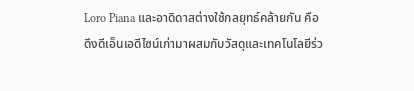Loro Piana และอาดิดาสต่างใช้กลยุทธ์คล้ายกัน คือดึงดีเอ็นเอดีไซน์เก่ามาผสมกับวัสดุและเทคโนโลยีร่ว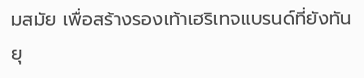มสมัย เพื่อสร้างรองเท้าเฮริเทจแบรนด์ที่ยังทันยุ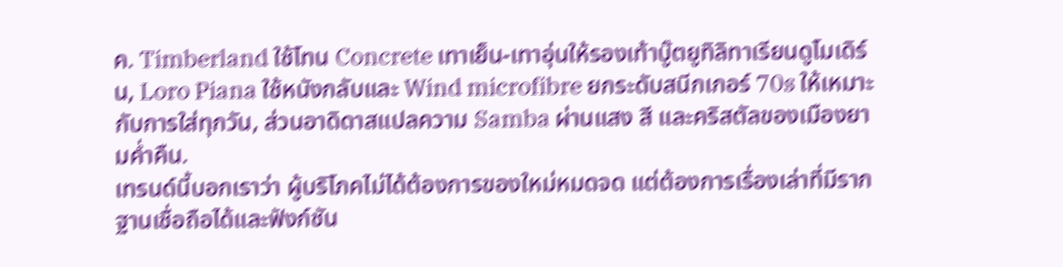ค. Timberland ใช้โทน Concrete เทาเย็น-เทาอุ่นให้รองเท้าบู๊ตยูทิลิทาเรียนดูโมเดิร์น, Loro Piana ใช้หนังกลับและ Wind microfibre ยกระดับสนีกเกอร์ 70s ให้เหมาะกับการใส่ทุกวัน, ส่วนอาดิดาสแปลความ Samba ผ่านแสง สี และคริสตัลของเมืองยามค่ำคืน.
เทรนด์นี้บอกเราว่า ผู้บริโภคไม่ได้ต้องการของใหม่หมดจด แต่ต้องการเรื่องเล่าที่มีรากฐานเชื่อถือได้และฟังก์ชัน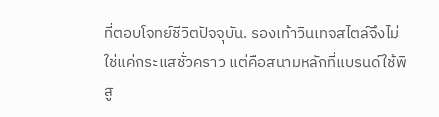ที่ตอบโจทย์ชีวิตปัจจุบัน. รองเท้าวินเทจสไตล์จึงไม่ใช่แค่กระแสชั่วคราว แต่คือสนามหลักที่แบรนด์ใช้พิสู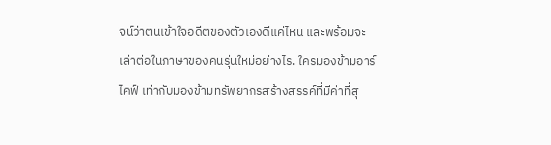จน์ว่าตนเข้าใจอดีตของตัวเองดีแค่ไหน และพร้อมจะเล่าต่อในภาษาของคนรุ่นใหม่อย่างไร. ใครมองข้ามอาร์ไคฟ์ เท่ากับมองข้ามทรัพยากรสร้างสรรค์ที่มีค่าที่สุ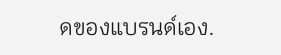ดของแบรนด์เอง.